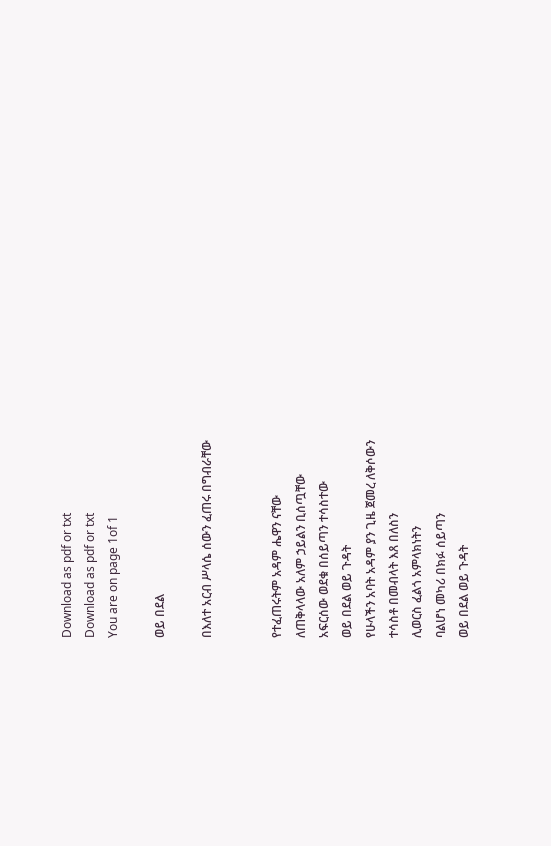Download as pdf or txt
Download as pdf or txt
You are on page 1of 1

ወይ በደል

በእለተ አርብ ሥላሴ ሰውን ፈጠሩ በግብራቸው


የተፈጠሩትም አዳም ሔዋን ናቸው
ለጠቅላላው አለም ኃይልን ቢሰጧቸው
አፍርሰው ወደቁ በሰይጣን ተሳስተው
ወይ በደል ወይ ጉዳት
የሁላችን አባት አዳም ያን ጊዜ ጀመረ ለቅሶውን
ተሳስቶ በመብላት እጸ በለስን
ሊወርስ ፈልጎ አምላክነትን
ባልሆነ መካሪ በክፉ ሰይጣን
ወይ በደል ወይ ጉዳት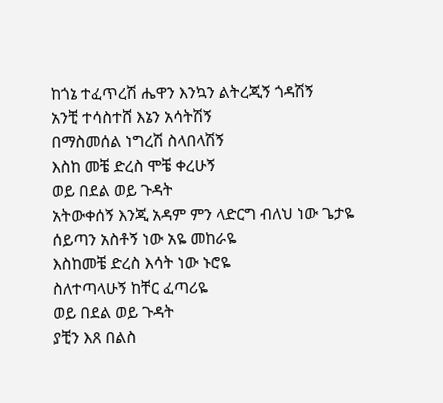ከጎኔ ተፈጥረሽ ሔዋን እንኳን ልትረጂኝ ጎዳሽኝ
አንቺ ተሳስተሸ እኔን አሳትሽኝ
በማስመሰል ነግረሽ ስላበላሽኝ
እስከ መቼ ድረስ ሞቼ ቀረሁኝ
ወይ በደል ወይ ጉዳት
አትውቀሰኝ እንጂ አዳም ምን ላድርግ ብለህ ነው ጌታዬ
ሰይጣን አስቶኝ ነው አዬ መከራዬ
እስከመቼ ድረስ እሳት ነው ኑሮዬ
ስለተጣላሁኝ ከቸር ፈጣሪዬ
ወይ በደል ወይ ጉዳት
ያቺን እጸ በልስ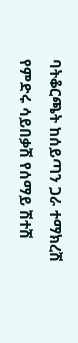ባትቆርጫት ከሰይጣን ጋራ ተማክረሽ
የምድሩ ሳይበቃሽ የሰማይ ሽተሽ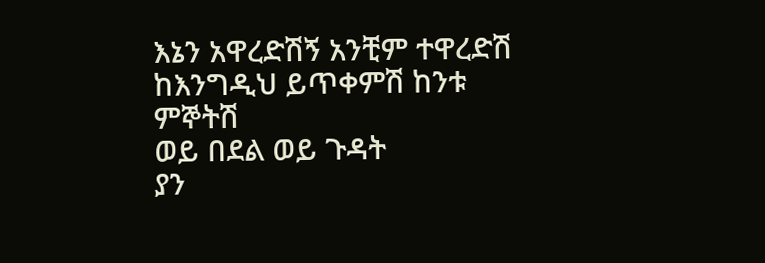እኔን አዋረድሽኝ አንቺም ተዋረድሽ
ከእንግዲህ ይጥቀምሽ ከንቱ ምኞትሽ
ወይ በደል ወይ ጉዳት
ያን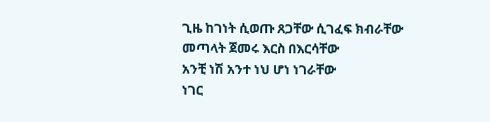ጊዜ ከገነት ሲወጡ ጸጋቸው ሲገፈፍ ክብራቸው
መጣላት ጀመሩ እርስ በእርሳቸው
አንቺ ነሽ አንተ ነህ ሆነ ነገራቸው
ነገር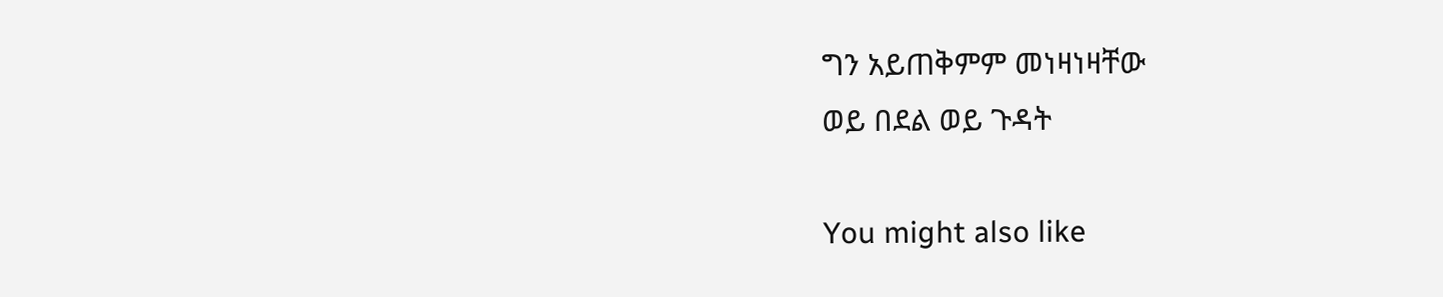ግን አይጠቅምም መነዛነዛቸው
ወይ በደል ወይ ጉዳት

You might also like